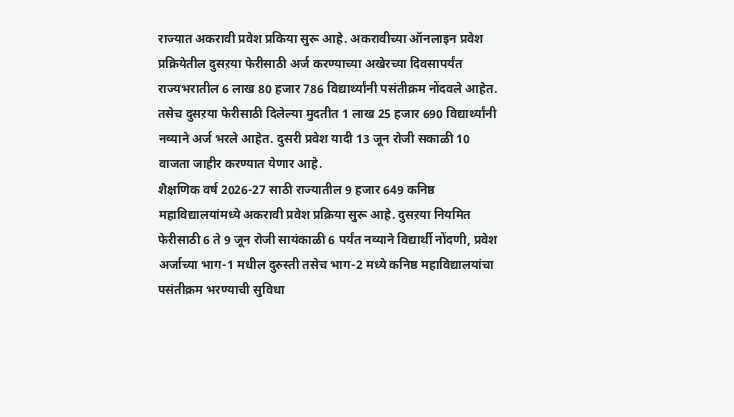राज्यात अकरावी प्रवेश प्रकिया सुरू आहे. अकरावीच्या ऑनलाइन प्रवेश प्रक्रियेतील दुसऱया फेरीसाठी अर्ज करण्याच्या अखेरच्या दिवसापर्यंत राज्यभरातील 6 लाख 80 हजार 786 विद्यार्थ्यांनी पसंतीक्रम नोंदवले आहेत. तसेच दुसऱया फेरीसाठी दिलेल्या मुदतीत 1 लाख 25 हजार 690 विद्यार्थ्यांनी नव्याने अर्ज भरले आहेत. दुसरी प्रवेश यादी 13 जून रोजी सकाळी 10 वाजता जाहीर करण्यात येणार आहे.
शैक्षणिक वर्ष 2026-27 साठी राज्यातील 9 हजार 649 कनिष्ठ महाविद्यालयांमध्ये अकरावी प्रवेश प्रक्रिया सुरू आहे. दुसऱया नियमित फेरीसाठी 6 ते 9 जून रोजी सायंकाळी 6 पर्यंत नव्याने विद्यार्थी नोंदणी, प्रवेश अर्जाच्या भाग-1 मधील दुरुस्ती तसेच भाग-2 मध्ये कनिष्ठ महाविद्यालयांचा पसंतीक्रम भरण्याची सुविधा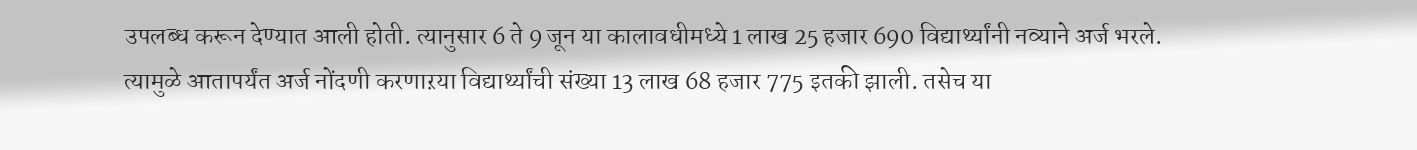उपलब्ध करून देण्यात आली होती. त्यानुसार 6 ते 9 जून या कालावधीमध्ये 1 लाख 25 हजार 690 विद्यार्थ्यांनी नव्याने अर्ज भरले. त्यामुळे आतापर्यंत अर्ज नोंदणी करणाऱया विद्यार्थ्यांची संख्या 13 लाख 68 हजार 775 इतकी झाली. तसेच या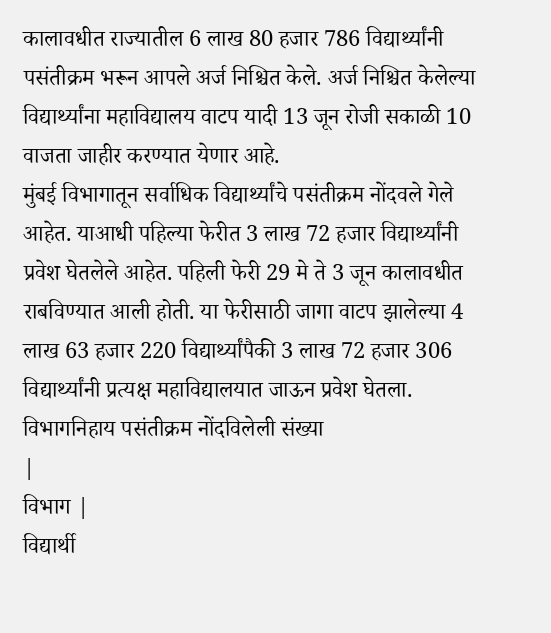कालावधीत राज्यातील 6 लाख 80 हजार 786 विद्यार्थ्यांनी पसंतीक्रम भरून आपले अर्ज निश्चित केले. अर्ज निश्चित केलेल्या विद्यार्थ्यांना महाविद्यालय वाटप यादी 13 जून रोजी सकाळी 10 वाजता जाहीर करण्यात येणार आहे.
मुंबई विभागातून सर्वाधिक विद्यार्थ्यांचे पसंतीक्रम नोंदवले गेले आहेत. याआधी पहिल्या फेरीत 3 लाख 72 हजार विद्यार्थ्यांनी प्रवेश घेतलेले आहेत. पहिली फेरी 29 मे ते 3 जून कालावधीत राबविण्यात आली होती. या फेरीसाठी जागा वाटप झालेल्या 4 लाख 63 हजार 220 विद्यार्थ्यांपैकी 3 लाख 72 हजार 306 विद्यार्थ्यांनी प्रत्यक्ष महाविद्यालयात जाऊन प्रवेश घेतला.
विभागनिहाय पसंतीक्रम नोंदविलेली संख्या
|
विभाग |
विद्यार्थी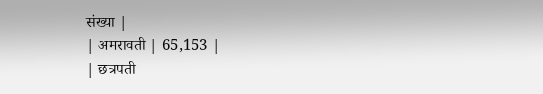संख्या |
| अमरावती | 65,153 |
| छत्रपती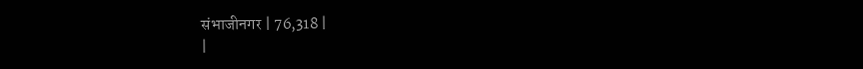संभाजीनगर | 76,318 |
|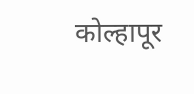कोल्हापूर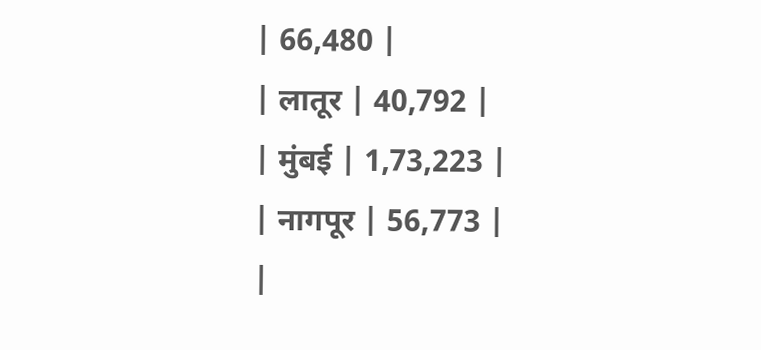| 66,480 |
| लातूर | 40,792 |
| मुंबई | 1,73,223 |
| नागपूर | 56,773 |
|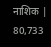नाशिक | 80,733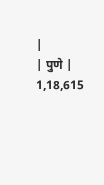|
| पुणे | 1,18,615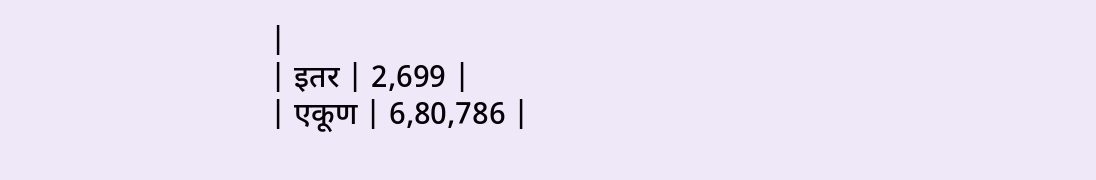|
| इतर | 2,699 |
| एकूण | 6,80,786 |